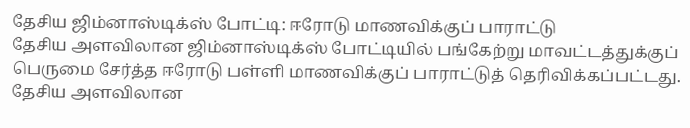தேசிய ஜிம்னாஸ்டிக்ஸ் போட்டி: ஈரோடு மாணவிக்குப் பாராட்டு
தேசிய அளவிலான ஜிம்னாஸ்டிக்ஸ் போட்டியில் பங்கேற்று மாவட்டத்துக்குப் பெருமை சேர்த்த ஈரோடு பள்ளி மாணவிக்குப் பாராட்டுத் தெரிவிக்கப்பட்டது.
தேசிய அளவிலான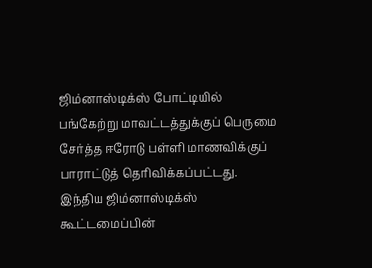ஜிம்னாஸ்டிக்ஸ் போட்டியில் பங்கேற்று மாவட்டத்துக்குப் பெருமை சேர்த்த ஈரோடு பள்ளி மாணவிக்குப் பாராட்டுத் தெரிவிக்கப்பட்டது.
இந்திய ஜிம்னாஸ்டிக்ஸ் கூட்டமைப்பின்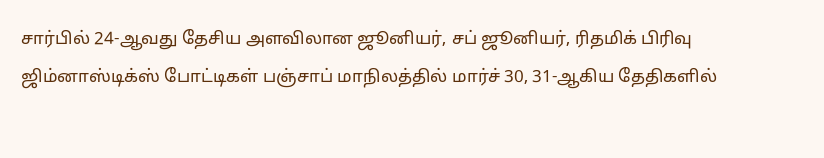சார்பில் 24-ஆவது தேசிய அளவிலான ஜூனியர், சப் ஜூனியர், ரிதமிக் பிரிவு ஜிம்னாஸ்டிக்ஸ் போட்டிகள் பஞ்சாப் மாநிலத்தில் மார்ச் 30, 31-ஆகிய தேதிகளில்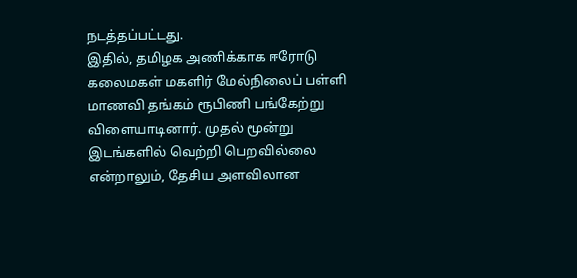நடத்தப்பட்டது.
இதில், தமிழக அணிக்காக ஈரோடு கலைமகள் மகளிர் மேல்நிலைப் பள்ளி மாணவி தங்கம் ரூபிணி பங்கேற்று விளையாடினார். முதல் மூன்று இடங்களில் வெற்றி பெறவில்லை என்றாலும், தேசிய அளவிலான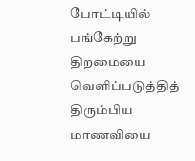போட்டியில் பங்கேற்று திறமையை வெளிப்படுத்தித் திரும்பிய மாணவியை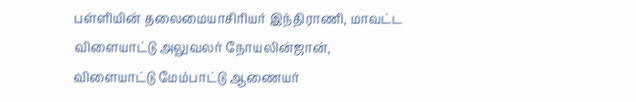பள்ளியின் தலைமையாசிரியர் இந்திராணி, மாவட்ட விளையாட்டு அலுவலர் நோயலின்ஜான், விளையாட்டு மேம்பாட்டு ஆணையர்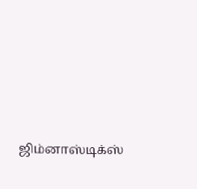ஜிம்னாஸ்டிக்ஸ்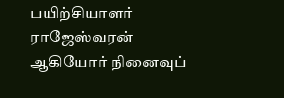பயிற்சியாளர் ராஜேஸ்வரன் ஆகியோர் நினைவுப்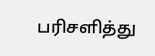பரிசளித்து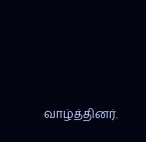வாழ்த்தினர்.